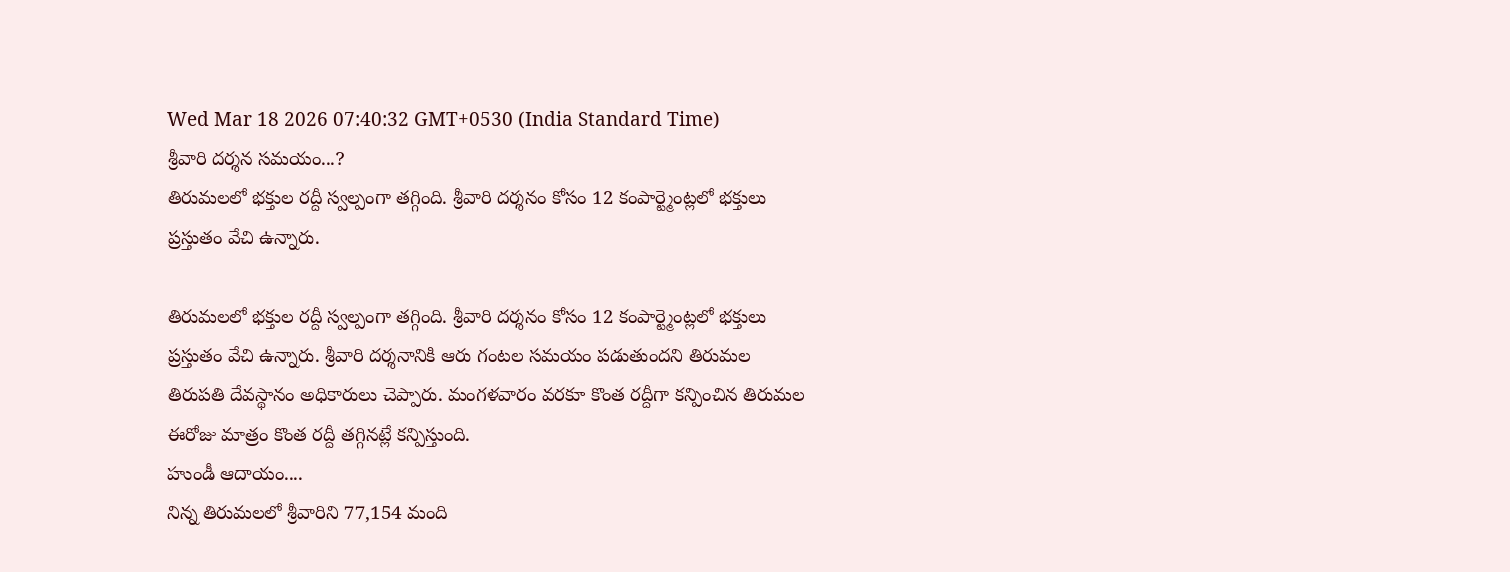Wed Mar 18 2026 07:40:32 GMT+0530 (India Standard Time)
శ్రీవారి దర్శన సమయం...?
తిరుమలలో భక్తుల రద్దీ స్వల్పంగా తగ్గింది. శ్రీవారి దర్శనం కోసం 12 కంపార్ట్మెంట్లలో భక్తులు ప్రస్తుతం వేచి ఉన్నారు.

తిరుమలలో భక్తుల రద్దీ స్వల్పంగా తగ్గింది. శ్రీవారి దర్శనం కోసం 12 కంపార్ట్మెంట్లలో భక్తులు ప్రస్తుతం వేచి ఉన్నారు. శ్రీవారి దర్శనానికి ఆరు గంటల సమయం పడుతుందని తిరుమల తిరుపతి దేవస్థానం అధికారులు చెప్పారు. మంగళవారం వరకూ కొంత రద్దీగా కన్పించిన తిరుమల ఈరోజు మాత్రం కొంత రద్దీ తగ్గినట్లే కన్పిస్తుంది.
హుండీ ఆదాయం....
నిన్న తిరుమలలో శ్రీవారిని 77,154 మంది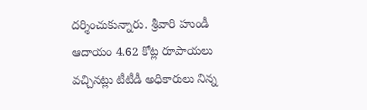దర్శించుకున్నారు. శ్రీవారి హుండీ ఆదాయం 4.62 కోట్ల రూపాయలు వచ్చినట్లు టీటీడీ అధికారులు నిన్న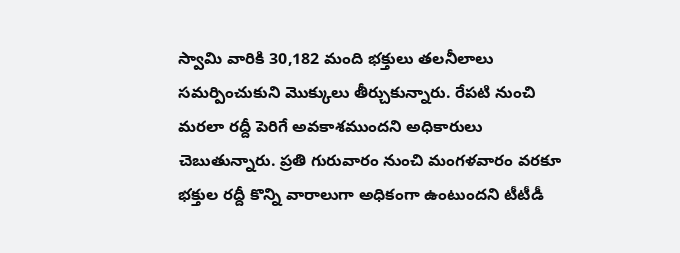స్వామి వారికి 30,182 మంది భక్తులు తలనీలాలు సమర్పించుకుని మొక్కులు తీర్చుకున్నారు. రేపటి నుంచి మరలా రద్దీ పెరిగే అవకాశముందని అధికారులు చెబుతున్నారు. ప్రతి గురువారం నుంచి మంగళవారం వరకూ భక్తుల రద్దీ కొన్ని వారాలుగా అధికంగా ఉంటుందని టీటీడీ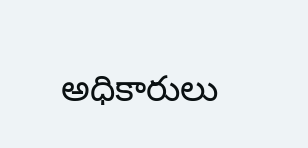అధికారులు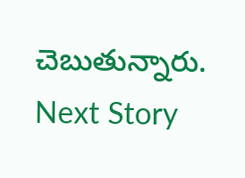చెబుతున్నారు.
Next Story